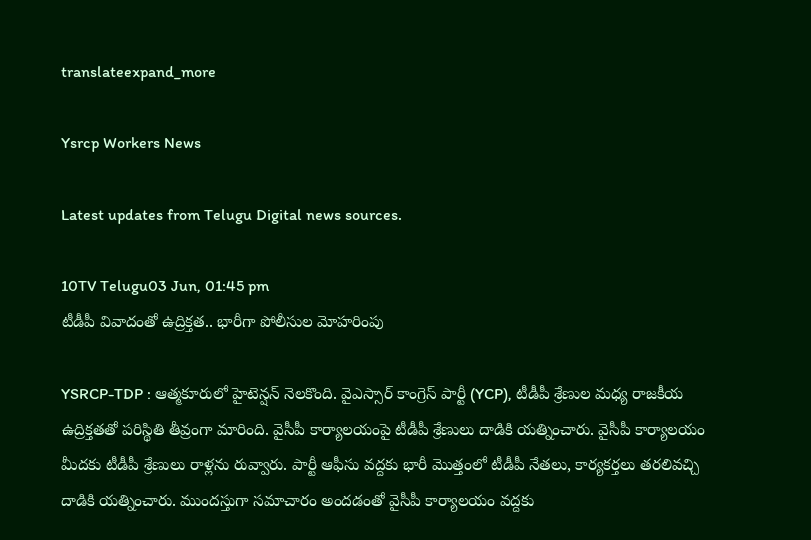translateexpand_more

Ysrcp Workers News

Latest updates from Telugu Digital news sources.

10TV Telugu03 Jun, 01:45 pm
టీడీపీ వివాదంతో ఉద్రిక్తత.. భారీగా పోలీసుల మోహరింపు

YSRCP-TDP : ఆత్మకూరులో హైటెన్షన్ నెలకొంది. వైఎస్సార్ కాంగ్రెస్ పార్టీ (YCP), టీడీపీ శ్రేణుల మధ్య రాజకీయ ఉద్రిక్తతతో పరిస్థితి తీవ్రంగా మారింది. వైసీపీ కార్యాలయంపై టీడీపీ శ్రేణులు దాడికి యత్నించారు. వైసీపీ కార్యాలయం మీదకు టీడీపీ శ్రేణులు రాళ్లను రువ్వారు. పార్టీ ఆఫీసు వద్దకు భారీ మొత్తంలో టీడీపీ నేతలు, కార్యకర్తలు తరలివచ్చి దాడికి యత్నించారు. ముందస్తుగా సమాచారం అందడంతో వైసీపీ కార్యాలయం వద్దకు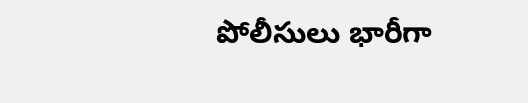పోలీసులు భారీగా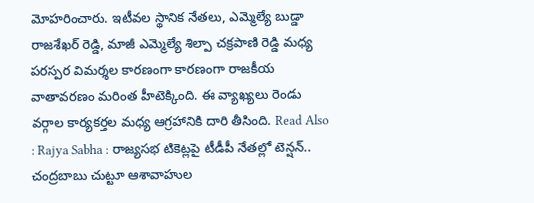మోహరించారు. ఇటీవల స్థానిక నేతలు, ఎమ్మెల్యే బుడ్డా రాజశేఖర్ రెడ్డి, మాజీ ఎమ్మెల్యే శిల్పా చక్రపాణి రెడ్డి మధ్య పరస్పర విమర్శల కారణంగా కారణంగా రాజకీయ వాతావరణం మరింత హీటెక్కింది. ఈ వ్యాఖ్యలు రెండు వర్గాల కార్యకర్తల మధ్య ఆగ్రహానికి దారి తీసింది. Read Also : Rajya Sabha : రాజ్యసభ టికెట్లపై టీడీపీ నేతల్లో టెన్షన్.. చంద్రబాబు చుట్టూ ఆశావాహుల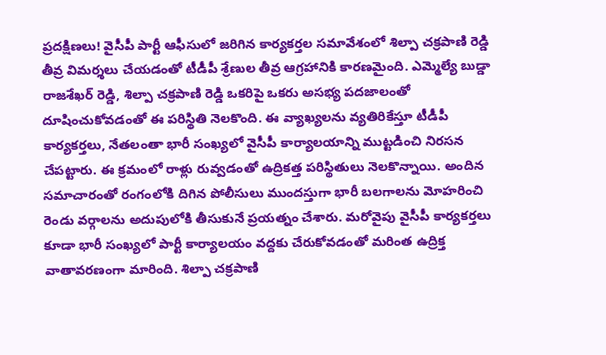ప్రదక్షిణలు! వైసీపీ పార్టీ ఆఫీసులో జరిగిన కార్యకర్తల సమావేశంలో శిల్పా చక్రపాణి రెడ్డి తీవ్ర విమర్శలు చేయడంతో టీడీపీ శ్రేణుల తీవ్ర ఆగ్రహానికి కారణమైంది. ఎమ్మెల్యే బుడ్డా రాజశేఖర్ రెడ్డి, శిల్పా చక్రపాణి రెడ్డి ఒకరిపై ఒకరు అసభ్య పదజాలంతో దూషించుకోవడంతో ఈ పరిస్థితి నెలకొంది. ఈ వ్యాఖ్యలను వ్యతిరికేస్తూ టీడీపీ కార్యకర్తలు, నేతలంతా భారీ సంఖ్యలో వైసీపీ కార్యాలయాన్ని ముట్టడించి నిరసన చేపట్టారు. ఈ క్రమంలో రాళ్లు రువ్వడంతో ఉద్రికత్త పరిస్థితులు నెలకొన్నాయి. అందిన సమాచారంతో రంగంలోకి దిగిన పోలీసులు ముందస్తుగా భారీ బలగాలను మోహరించి రెండు వర్గాలను అదుపులోకి తీసుకునే ప్రయత్నం చేశారు. మరోవైపు వైసీపీ కార్యకర్తలు కూడా భారీ సంఖ్యలో పార్టీ కార్యాలయం వద్దకు చేరుకోవడంతో మరింత ఉద్రిక్త వాతావరణంగా మారింది. శిల్పా చక్రపాణి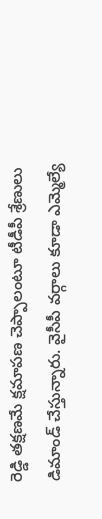రెడ్డి తక్షణమే క్షమాపణ చెప్పాలంటూ టీడీపీ శ్రేణులు డిమాండ్ చేస్తున్నారు. వైసీపీ వర్గాలు కూడా ఎమ్మెల్యే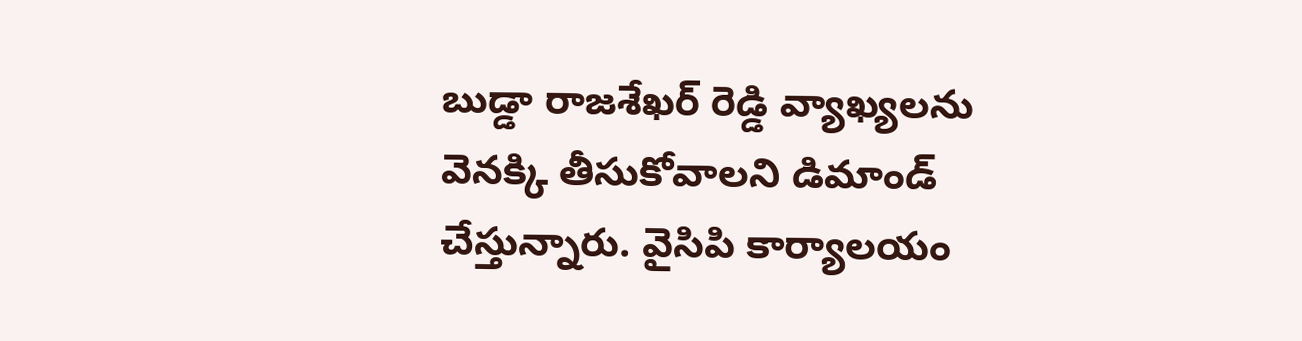బుడ్డా రాజశేఖర్ రెడ్డి వ్యాఖ్యలను వెనక్కి తీసుకోవాలని డిమాండ్ చేస్తున్నారు. వైసిపి కార్యాలయం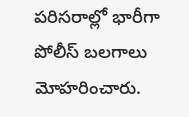పరిసరాల్లో భారీగా పోలీస్ బలగాలు మోహరించారు.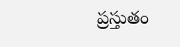ప్రస్తుతం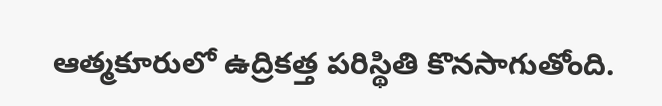ఆత్మకూరులో ఉద్రికత్త పరిస్థితి కొనసాగుతోంది.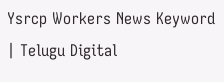Ysrcp Workers News Keyword | Telugu Digital